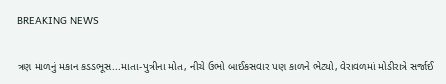BREAKING NEWS

ત્રણ માળનું મકાન કડડભૂસ...માતા-પુત્રીના મોત, નીચે ઉભો બાઈકસવાર પણ કાળને ભેટ્યો, વેરાવળમાં મોડીરાત્રે સર્જાઈ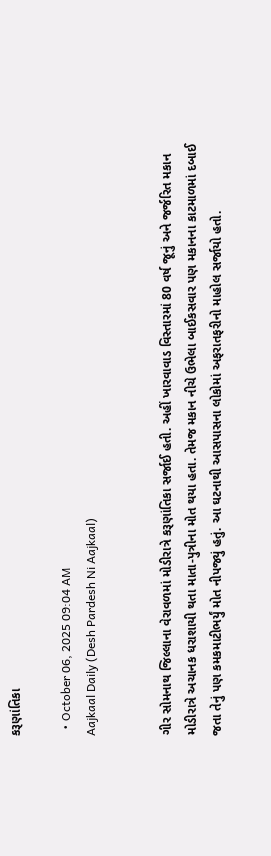કરૂણાંતિકા

  • October 06, 2025 09:04 AM
Aajkaal Daily (Desh Pardesh Ni Aajkaal)


ગીર સોમનાથ જિલ્લાના વેરાવળમાં મોડીરાત્રે કરૂણાંતિકા સર્જાઈ હતી. અહીં ખારવાવાડ વિસ્તારમાં 80 વર્ષ જૂનું અને જર્જરિત મકાન મોડીરાત્રે અચાનક ધરાશાયી થતા માતા-પુત્રીના મોત થયા હતા. તેમજ મકાન નીચે ઉભેલા બાઈકસવાર પણ મકાનના કાટમાળમાં દબાઈ જતા તેનું પણ કમકમાટીભર્યું મોત નીપજ્યું હતું. આ ઘટનાથી આસપાસના લોકોમાં અફરાતફરીનો માહોલ સર્જાયો હતો.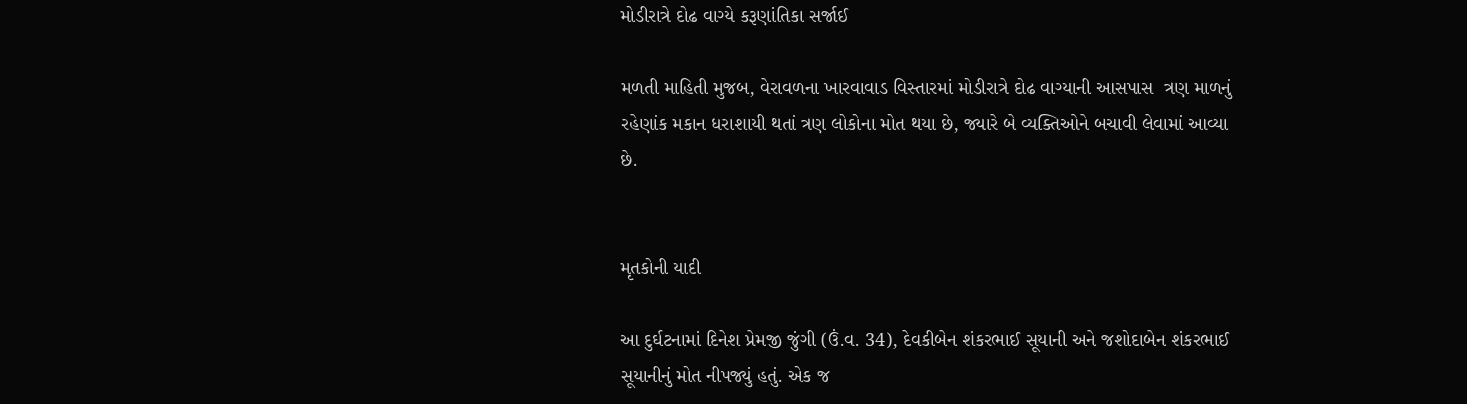મોડીરાત્રે દોઢ વાગ્યે કરૂણાંતિકા સર્જાઈ

મળતી માહિતી મુજબ, વેરાવળના ખારવાવાડ વિસ્તારમાં મોડીરાત્રે દોઢ વાગ્યાની આસપાસ  ત્રણ માળનું રહેણાંક મકાન ધરાશાયી થતાં ત્રણ લોકોના મોત થયા છે, જ્યારે બે વ્યક્તિઓને બચાવી લેવામાં આવ્યા છે.


મૃતકોની યાદી

આ દુર્ઘટનામાં દિનેશ પ્રેમજી જુંગી (ઉં.વ. 34), દેવકીબેન શંકરભાઈ સૂયાની અને જશોદાબેન શંકરભાઈ સૂયાનીનું મોત નીપજ્યું હતું. એક જ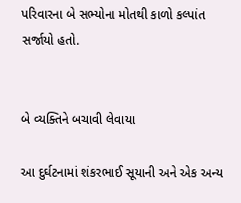પરિવારના બે સભ્યોના મોતથી કાળો કલ્પાંત સર્જાયો હતો.


બે વ્યક્તિને બચાવી લેવાયા

આ દુર્ઘટનામાં શંકરભાઈ સૂયાની અને એક અન્ય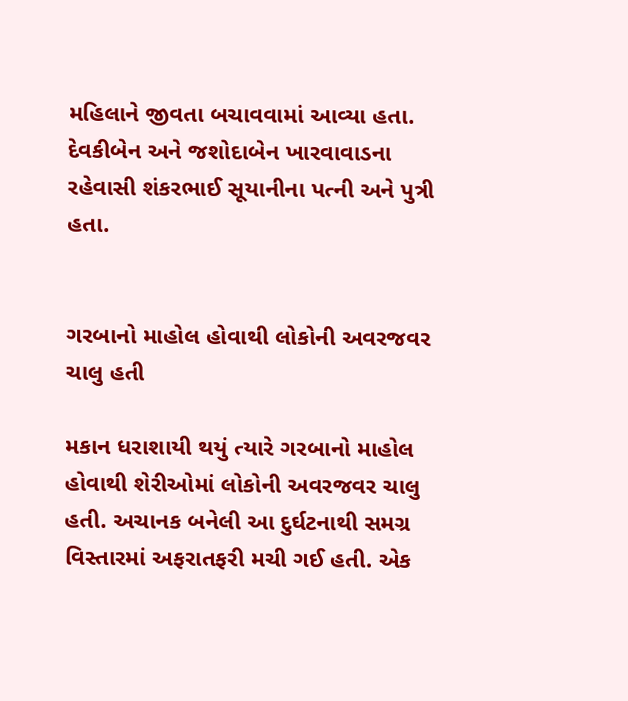મહિલાને જીવતા બચાવવામાં આવ્યા હતા. દેવકીબેન અને જશોદાબેન ખારવાવાડના રહેવાસી શંકરભાઈ સૂયાનીના પત્ની અને પુત્રી હતા.


ગરબાનો માહોલ હોવાથી લોકોની અવરજવર ચાલુ હતી

મકાન ધરાશાયી થયું ત્યારે ગરબાનો માહોલ હોવાથી શેરીઓમાં લોકોની અવરજવર ચાલુ હતી. અચાનક બનેલી આ દુર્ઘટનાથી સમગ્ર વિસ્તારમાં અફરાતફરી મચી ગઈ હતી. એક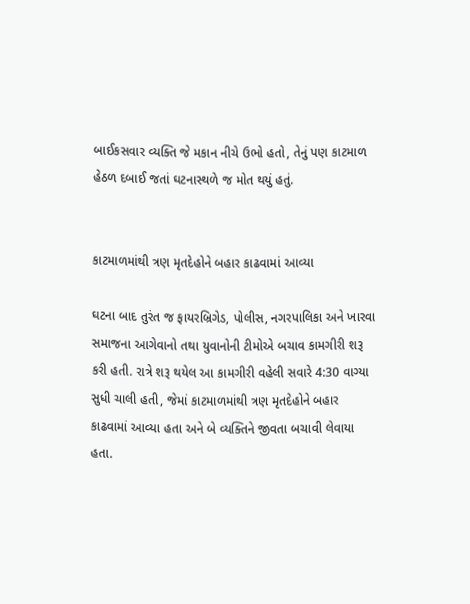બાઈકસવાર વ્યક્તિ જે મકાન નીચે ઉભો હતો, તેનું પણ કાટમાળ હેઠળ દબાઈ જતાં ઘટનાસ્થળે જ મોત થયું હતું.


કાટમાળમાંથી ત્રણ મૃતદેહોને બહાર કાઢવામાં આવ્યા

ઘટના બાદ તુરંત જ ફાયરબ્રિગેડ, પોલીસ, નગરપાલિકા અને ખારવા સમાજના આગેવાનો તથા યુવાનોની ટીમોએ બચાવ કામગીરી શરૂ કરી હતી. રાત્રે શરૂ થયેલ આ કામગીરી વહેલી સવારે 4:30 વાગ્યા સુધી ચાલી હતી, જેમાં કાટમાળમાંથી ત્રણ મૃતદેહોને બહાર કાઢવામાં આવ્યા હતા અને બે વ્યક્તિને જીવતા બચાવી લેવાયા હતા.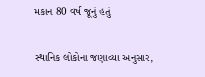મકાન 80 વર્ષ જૂનું હતું

સ્થાનિક લોકોના જણાવ્યા અનુસાર,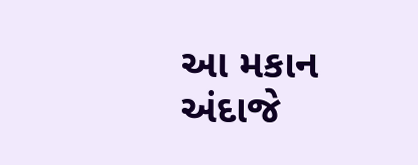આ મકાન અંદાજે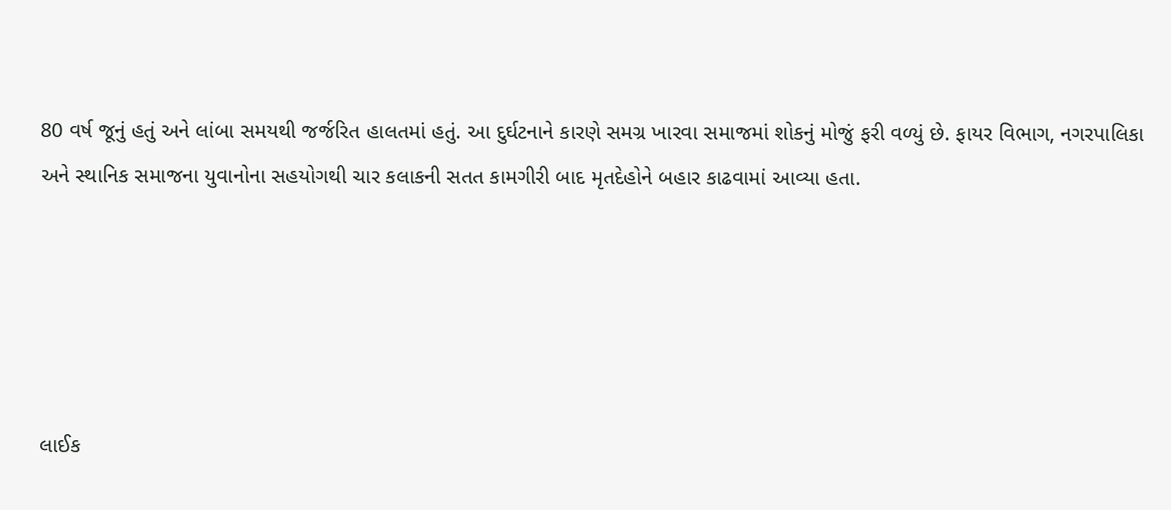80 વર્ષ જૂનું હતું અને લાંબા સમયથી જર્જરિત હાલતમાં હતું. આ દુર્ઘટનાને કારણે સમગ્ર ખારવા સમાજમાં શોકનું મોજું ફરી વળ્યું છે. ફાયર વિભાગ, નગરપાલિકા અને સ્થાનિક સમાજના યુવાનોના સહયોગથી ચાર કલાકની સતત કામગીરી બાદ મૃતદેહોને બહાર કાઢવામાં આવ્યા હતા.





લાઈક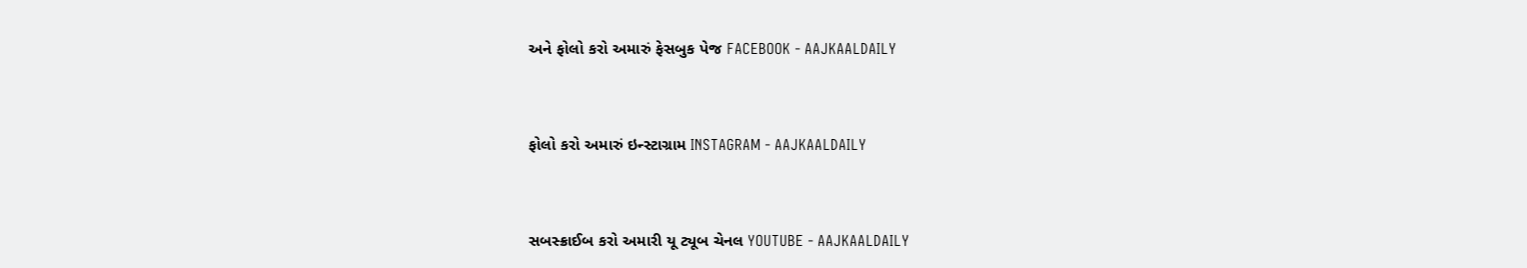અને ફોલો કરો અમારું ફેસબુક પેજ FACEBOOK - AAJKAALDAILY


ફોલો કરો અમારું ઇન્સ્ટાગ્રામ INSTAGRAM - AAJKAALDAILY


સબસ્ક્રાઈબ કરો અમારી યૂ ટ્યૂબ ચેનલ YOUTUBE - AAJKAALDAILY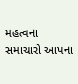મહત્વના સમાચારો આપના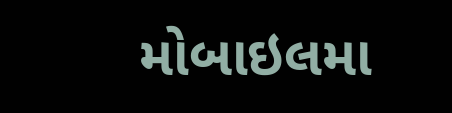મોબાઇલમા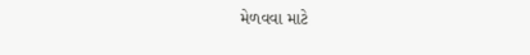મેળવવા માટે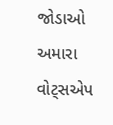જોડાઓ અમારા વોટ્સએપ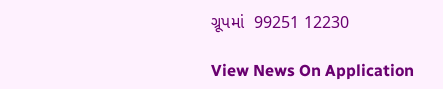ગ્રૂપમાં  99251 12230

View News On Application